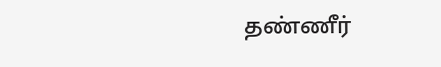தண்ணீர்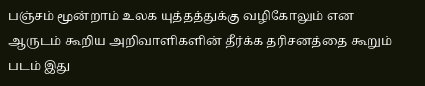பஞ்சம் மூன்றாம் உலக யுத்தத்துக்கு வழிகோலும் என ஆருடம் கூறிய அறிவாளிகளின் தீர்க்க தரிசனத்தை கூறும் படம் இது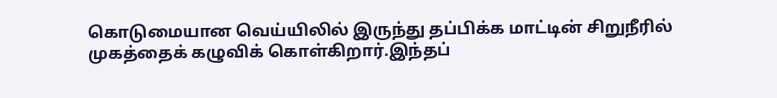கொடுமையான வெய்யிலில் இருந்து தப்பிக்க மாட்டின் சிறுநீரில் முகத்தைக் கழுவிக் கொள்கிறார்.இந்தப்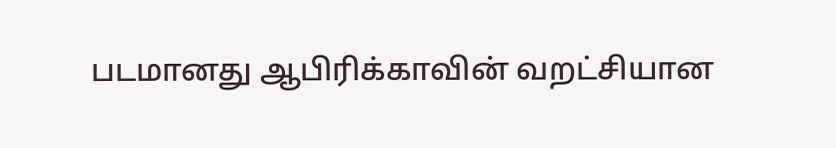படமானது ஆபிரிக்காவின் வறட்சியான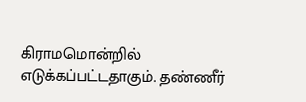கிராமமொன்றில் எடுக்கப்பட்டதாகும். தண்ணீர்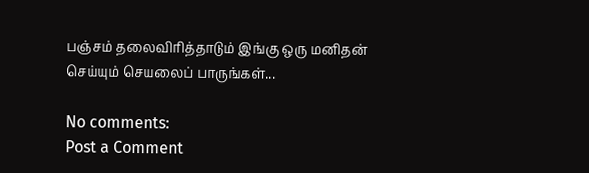பஞ்சம் தலைவிரித்தாடும் இங்கு ஒரு மனிதன் செய்யும் செயலைப் பாருங்கள்...

No comments:
Post a Comment